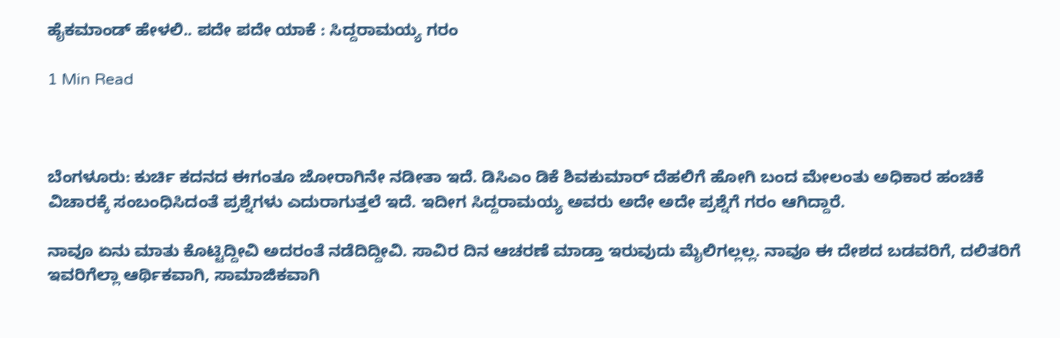ಹೈಕಮಾಂಡ್ ಹೇಳಲಿ.. ಪದೇ ಪದೇ ಯಾಕೆ : ಸಿದ್ದರಾಮಯ್ಯ ಗರಂ

1 Min Read



ಬೆಂಗಳೂರು: ಕುರ್ಚಿ ಕದನದ ಈಗಂತೂ ಜೋರಾಗಿನೇ ನಡೀತಾ ಇದೆ. ಡಿಸಿಎಂ ಡಿಕೆ ಶಿವಕುಮಾರ್ ದೆಹಲಿಗೆ ಹೋಗಿ ಬಂದ ಮೇಲಂತು ಅಧಿಕಾರ ಹಂಚಿಕೆ ವಿಚಾರಕ್ಕೆ ಸಂಬಂಧಿಸಿದಂತೆ ಪ್ರಶ್ನೆಗಳು ಎದುರಾಗುತ್ತಲೆ ಇದೆ. ಇದೀಗ ಸಿದ್ದರಾಮಯ್ಯ ಅವರು ಅದೇ ಅದೇ ಪ್ರಶ್ನೆಗೆ ಗರಂ ಆಗಿದ್ದಾರೆ.

ನಾವೂ ಏನು ಮಾತು ಕೊಟ್ಟಿದ್ದೀವಿ ಅದರಂತೆ ನಡೆದಿದ್ದೀವಿ. ಸಾವಿರ ದಿನ ಆಚರಣೆ ಮಾಡ್ತಾ ಇರುವುದು ಮೈಲಿಗಲ್ಲಲ್ಲ. ನಾವೂ ಈ ದೇಶದ ಬಡವರಿಗೆ, ದಲಿತರಿಗೆ ಇವರಿಗೆಲ್ಲಾ ಆರ್ಥಿಕವಾಗಿ, ಸಾಮಾಜಿಕವಾಗಿ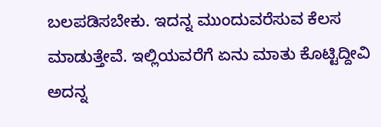ಬಲಪಡಿಸಬೇಕು. ಇದನ್ನ ಮುಂದುವರೆಸುವ ಕೆಲಸ ಮಾಡುತ್ತೇವೆ. ಇಲ್ಲಿಯವರೆಗೆ ಏನು ಮಾತು ಕೊಟ್ಟಿದ್ದೀವಿ ಅದನ್ನ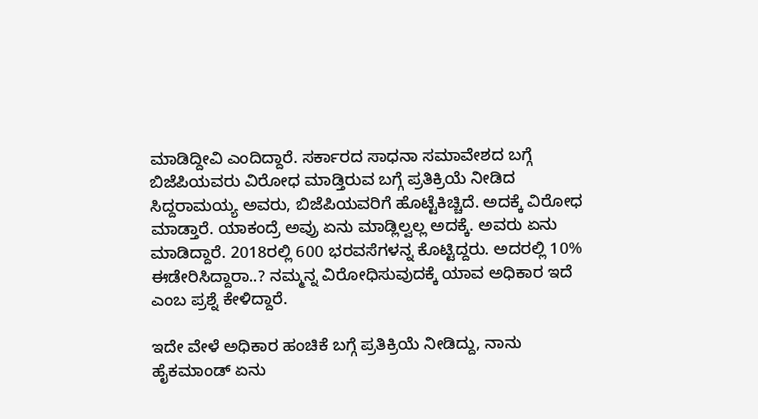ಮಾಡಿದ್ದೀವಿ ಎಂದಿದ್ದಾರೆ. ಸರ್ಕಾರದ ಸಾಧನಾ ಸಮಾವೇಶದ ಬಗ್ಗೆ ಬಿಜೆಪಿಯವರು ವಿರೋಧ ಮಾಡ್ತಿರುವ ಬಗ್ಗೆ ಪ್ರತಿಕ್ರಿಯೆ ನೀಡಿದ ಸಿದ್ದರಾಮಯ್ಯ ಅವರು, ಬಿಜೆಪಿಯವರಿಗೆ ಹೊಟ್ಟೆಕಿಚ್ಚಿದೆ. ಅದಕ್ಕೆ ವಿರೋಧ ಮಾಡ್ತಾರೆ. ಯಾಕಂದ್ರೆ ಅವ್ರು ಏನು ಮಾಡ್ಲಿಲ್ವಲ್ಲ ಅದಕ್ಕೆ. ಅವರು ಏನು ಮಾಡಿದ್ದಾರೆ. 2018ರಲ್ಲಿ 600 ಭರವಸೆಗಳನ್ನ ಕೊಟ್ಟಿದ್ದರು. ಅದರಲ್ಲಿ 10% ಈಡೇರಿಸಿದ್ದಾರಾ..? ನಮ್ಮನ್ನ ವಿರೋಧಿಸುವುದಕ್ಕೆ ಯಾವ ಅಧಿಕಾರ ಇದೆ ಎಂಬ ಪ್ರಶ್ನೆ ಕೇಳಿದ್ದಾರೆ.

ಇದೇ ವೇಳೆ ಅಧಿಕಾರ ಹಂಚಿಕೆ ಬಗ್ಗೆ ಪ್ರತಿಕ್ರಿಯೆ ನೀಡಿದ್ದು, ನಾನು ಹೈಕಮಾಂಡ್ ಏನು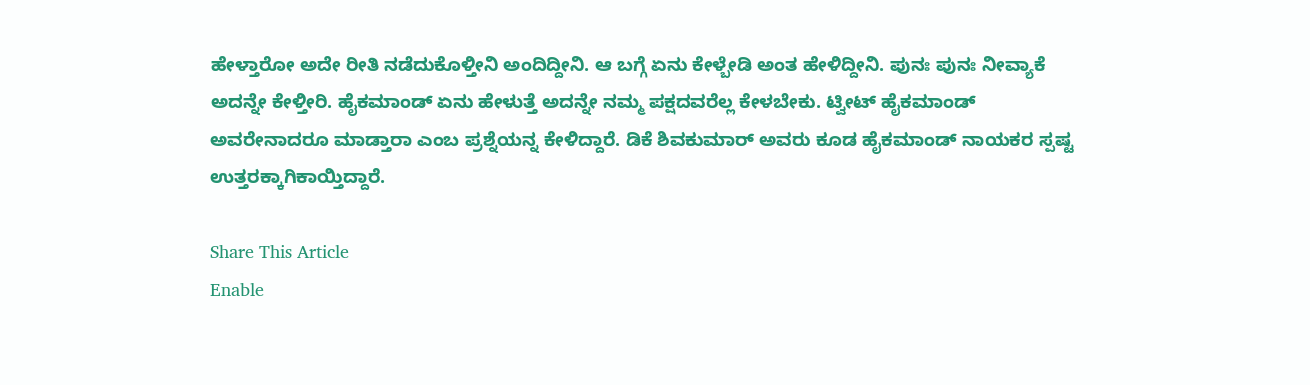ಹೇಳ್ತಾರೋ ಅದೇ ರೀತಿ ನಡೆದುಕೊಳ್ತೀನಿ ಅಂದಿದ್ದೀನಿ. ಆ ಬಗ್ಗೆ ಏನು ಕೇಳ್ಬೇಡಿ ಅಂತ ಹೇಳಿದ್ದೀನಿ. ಪುನಃ ಪುನಃ ನೀವ್ಯಾಕೆ ಅದನ್ನೇ ಕೇಳ್ತೀರಿ. ಹೈಕಮಾಂಡ್ ಏನು ಹೇಳುತ್ತೆ ಅದನ್ನೇ ನಮ್ಮ ಪಕ್ಷದವರೆಲ್ಲ ಕೇಳಬೇಕು. ಟ್ವೀಟ್ ಹೈಕಮಾಂಡ್ ಅವರೇನಾದರೂ ಮಾಡ್ತಾರಾ ಎಂಬ ಪ್ರಶ್ನೆಯನ್ನ ಕೇಳಿದ್ದಾರೆ. ಡಿಕೆ ಶಿವಕುಮಾರ್ ಅವರು ಕೂಡ ಹೈಕಮಾಂಡ್ ನಾಯಕರ ಸ್ಪಷ್ಟ ಉತ್ತರಕ್ಕಾಗಿ‌ಕಾಯ್ತಿದ್ದಾರೆ.

Share This Article
Enable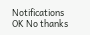Notifications OK No thanks